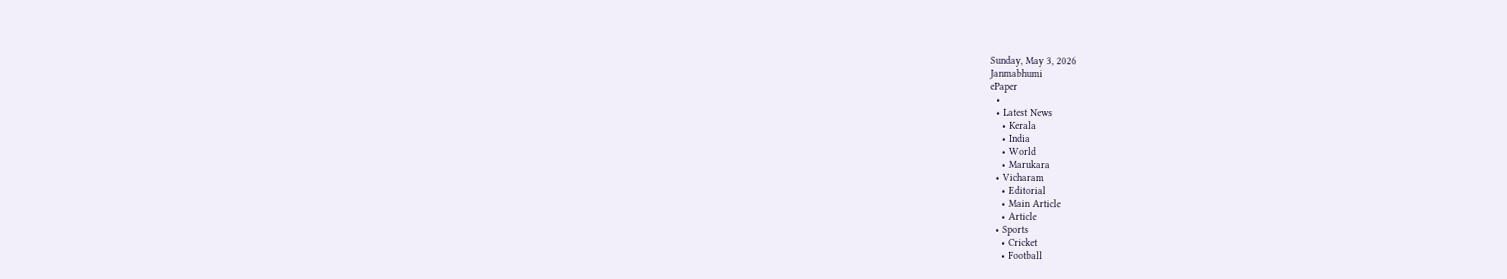Sunday, May 3, 2026
Janmabhumi
ePaper
  •
  • Latest News
    • Kerala
    • India
    • World
    • Marukara
  • Vicharam
    • Editorial
    • Main Article
    • Article
  • Sports
    • Cricket
    • Football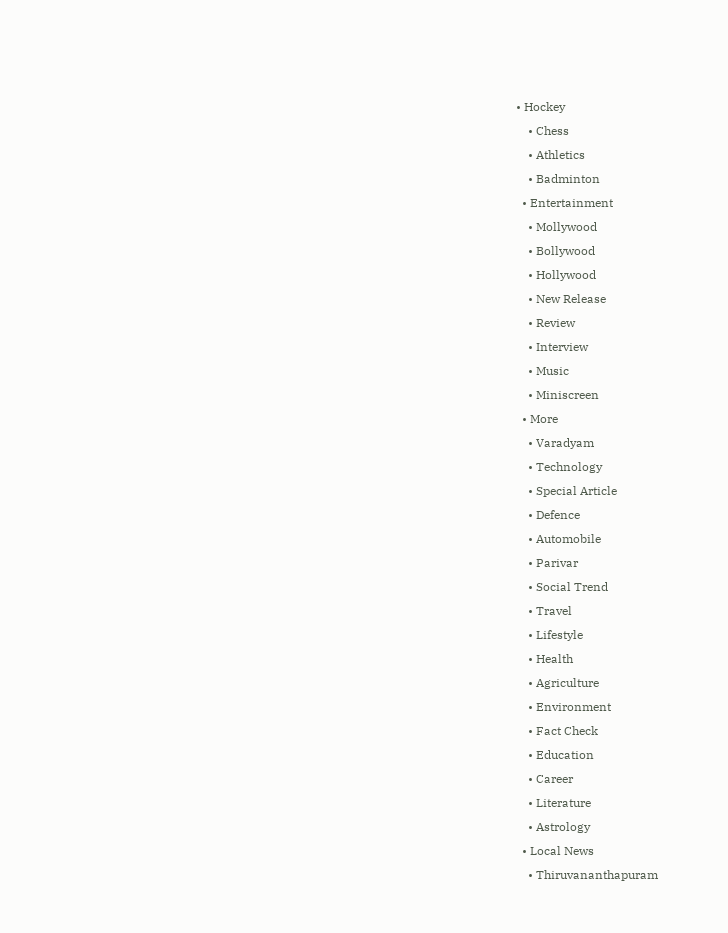• Hockey
    • Chess
    • Athletics
    • Badminton
  • Entertainment
    • Mollywood
    • Bollywood
    • Hollywood
    • New Release
    • Review
    • Interview
    • Music
    • Miniscreen
  • More
    • Varadyam
    • Technology
    • Special Article
    • Defence
    • Automobile
    • Parivar
    • Social Trend
    • Travel
    • Lifestyle
    • Health
    • Agriculture
    • Environment
    • Fact Check
    • Education
    • Career
    • Literature
    • Astrology
  • Local News
    • Thiruvananthapuram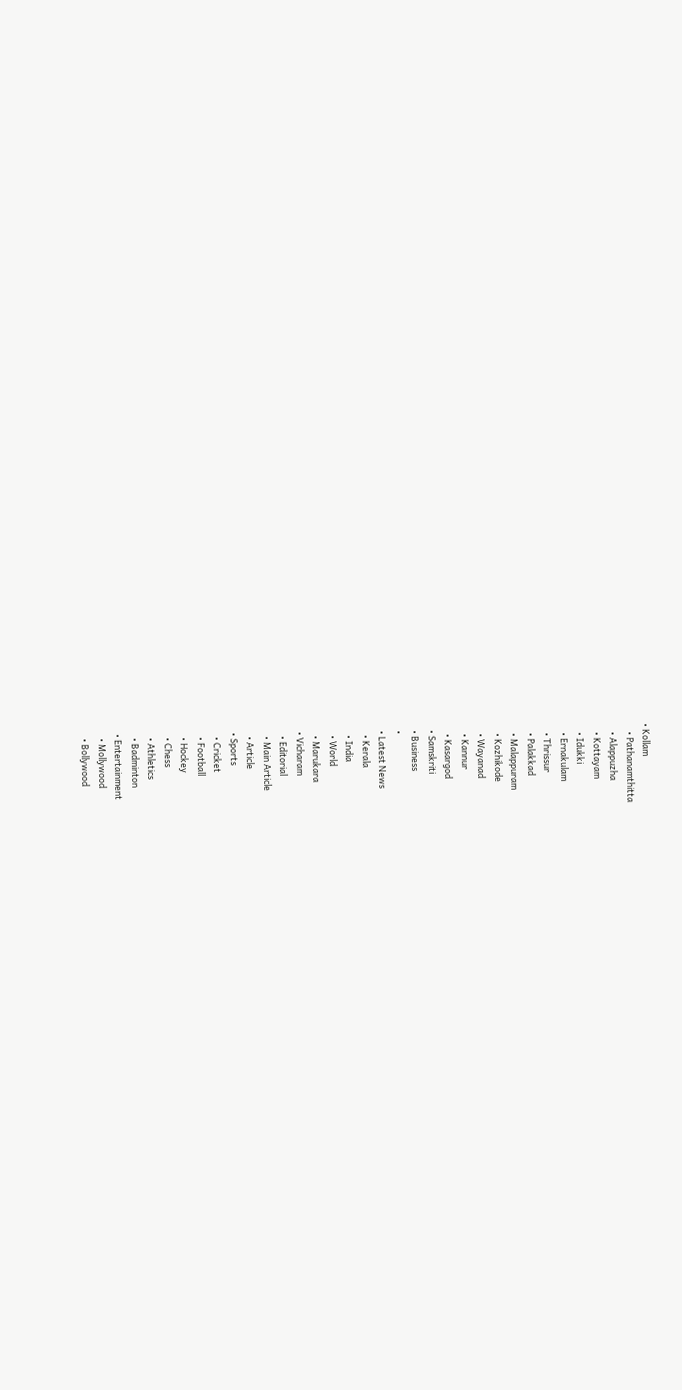• Kollam
    • Pathanamthitta
    • Alappuzha
    • Kottayam
    • Idukki
    • Ernakulam
    • Thrissur
    • Palakkad
    • Malappuram
    • Kozhikode
    • Wayanad
    • Kannur
    • Kasargod
  • Samskriti
  • Business
  •
  • Latest News
    • Kerala
    • India
    • World
    • Marukara
  • Vicharam
    • Editorial
    • Main Article
    • Article
  • Sports
    • Cricket
    • Football
    • Hockey
    • Chess
    • Athletics
    • Badminton
  • Entertainment
    • Mollywood
    • Bollywood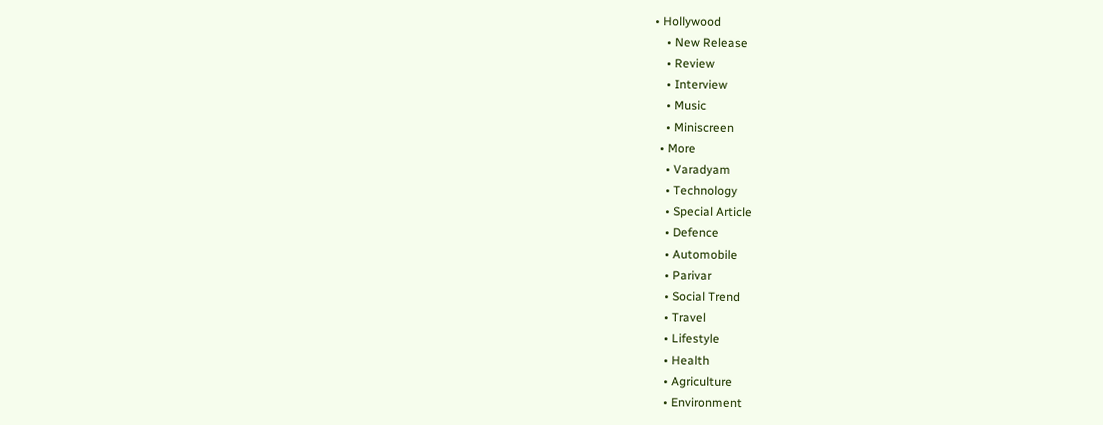• Hollywood
    • New Release
    • Review
    • Interview
    • Music
    • Miniscreen
  • More
    • Varadyam
    • Technology
    • Special Article
    • Defence
    • Automobile
    • Parivar
    • Social Trend
    • Travel
    • Lifestyle
    • Health
    • Agriculture
    • Environment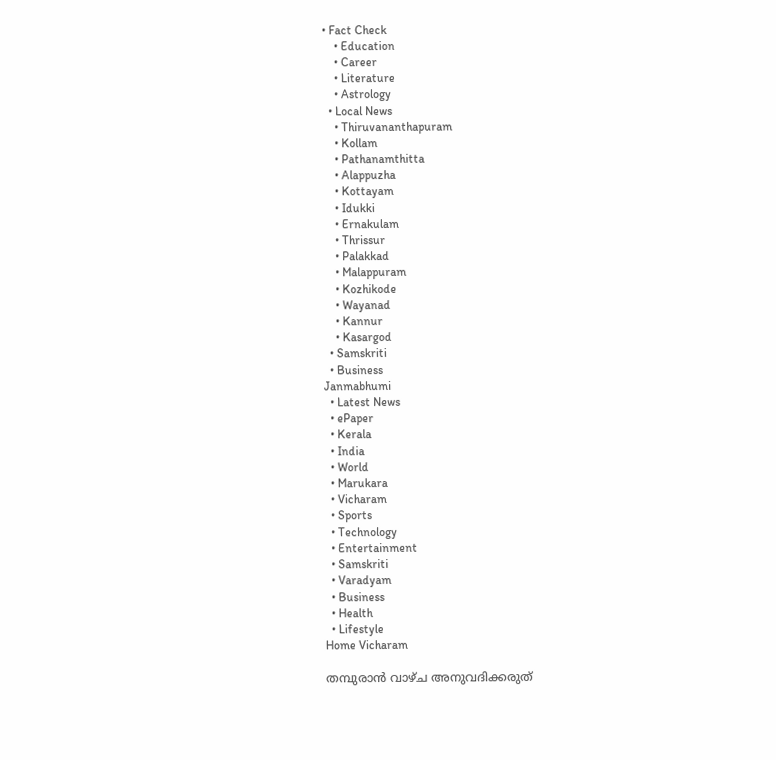• Fact Check
    • Education
    • Career
    • Literature
    • Astrology
  • Local News
    • Thiruvananthapuram
    • Kollam
    • Pathanamthitta
    • Alappuzha
    • Kottayam
    • Idukki
    • Ernakulam
    • Thrissur
    • Palakkad
    • Malappuram
    • Kozhikode
    • Wayanad
    • Kannur
    • Kasargod
  • Samskriti
  • Business
Janmabhumi
  • Latest News
  • ePaper
  • Kerala
  • India
  • World
  • Marukara
  • Vicharam
  • Sports
  • Technology
  • Entertainment
  • Samskriti
  • Varadyam
  • Business
  • Health
  • Lifestyle
Home Vicharam

തമ്പുരാന്‍ വാഴ്ച അനുവദിക്കരുത്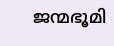ജന്മഭൂമി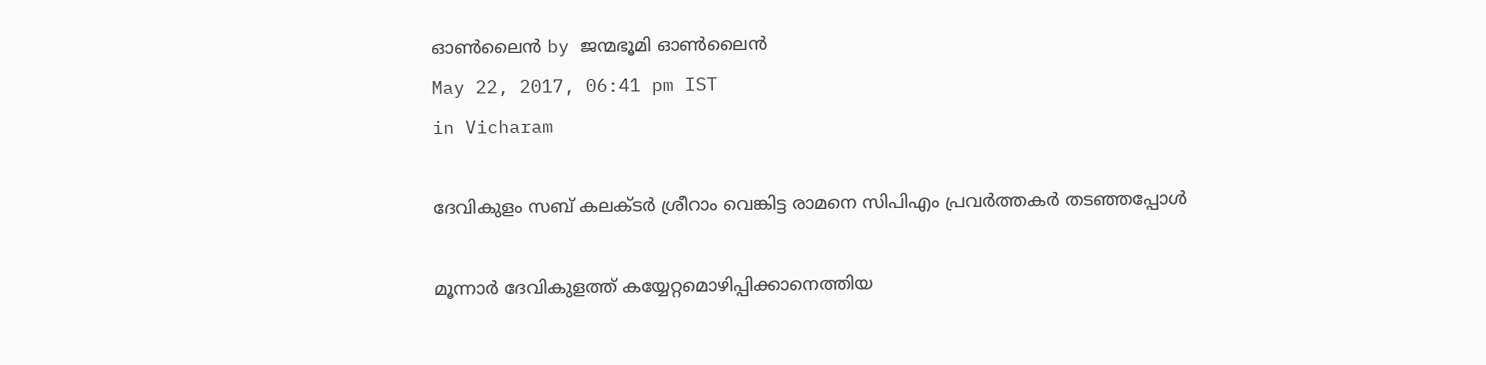ഓണ്‍ലൈന്‍ by ജന്മഭൂമി ഓണ്‍ലൈന്‍
May 22, 2017, 06:41 pm IST
in Vicharam

ദേവികുളം സബ് കലക്ടര്‍ ശ്രീറാം വെങ്കിട്ട രാമനെ സിപിഎം പ്രവര്‍ത്തകര്‍ തടഞ്ഞപ്പോള്‍

മൂന്നാര്‍ ദേവികുളത്ത് കയ്യേറ്റമൊഴിപ്പിക്കാനെത്തിയ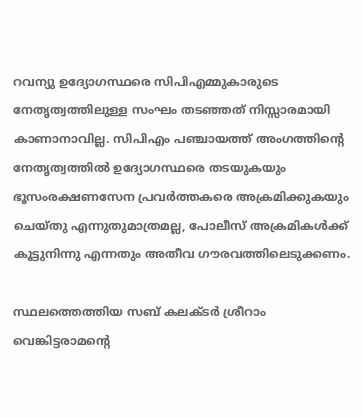റവന്യു ഉദ്യോഗസ്ഥരെ സിപിഎമ്മുകാരുടെ നേതൃത്വത്തിലുള്ള സംഘം തടഞ്ഞത് നിസ്സാരമായി കാണാനാവില്ല. സിപിഎം പഞ്ചായത്ത് അംഗത്തിന്റെ നേതൃത്വത്തില്‍ ഉദ്യോഗസ്ഥരെ തടയുകയും ഭൂസംരക്ഷണസേന പ്രവര്‍ത്തകരെ അക്രമിക്കുകയും ചെയ്തു എന്നുതുമാത്രമല്ല, പോലീസ് അക്രമികള്‍ക്ക് കൂട്ടുനിന്നു എന്നതും അതീവ ഗൗരവത്തിലെടുക്കണം.

സ്ഥലത്തെത്തിയ സബ് കലക്ടര്‍ ശ്രീറാം വെങ്കിട്ടരാമന്റെ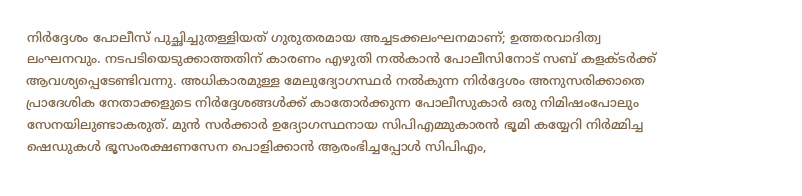നിര്‍ദ്ദേശം പോലീസ് പുച്ഛിച്ചുതള്ളിയത് ഗുരുതരമായ അച്ചടക്കലംഘനമാണ്; ഉത്തരവാദിത്വ ലംഘനവും. നടപടിയെടുക്കാത്തതിന് കാരണം എഴുതി നല്‍കാന്‍ പോലീസിനോട് സബ് കളക്ടര്‍ക്ക് ആവശ്യപ്പെടേണ്ടിവന്നു. അധികാരമുള്ള മേലുദ്യോഗസ്ഥര്‍ നല്‍കുന്ന നിര്‍ദ്ദേശം അനുസരിക്കാതെ പ്രാദേശിക നേതാക്കളുടെ നിര്‍ദ്ദേശങ്ങള്‍ക്ക് കാതോര്‍ക്കുന്ന പോലീസുകാര്‍ ഒരു നിമിഷംപോലും സേനയിലുണ്ടാകരുത്. മുന്‍ സര്‍ക്കാര്‍ ഉദ്യോഗസ്ഥനായ സിപിഎമ്മുകാരന്‍ ഭൂമി കയ്യേറി നിര്‍മ്മിച്ച ഷെഡുകള്‍ ഭൂസംരക്ഷണസേന പൊളിക്കാന്‍ ആരംഭിച്ചപ്പോള്‍ സിപിഎം,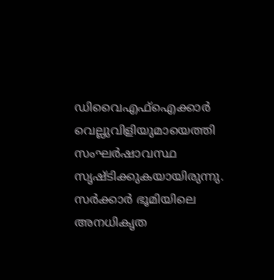ഡിവൈഎഫ്‌ഐക്കാര്‍ വെല്ലുവിളിയുമായെത്തി സംഘര്‍ഷാവസ്ഥ സൃഷ്ടിക്കുകയായിരുന്നു. സര്‍ക്കാര്‍ ഭൂമിയിലെ അനധികൃത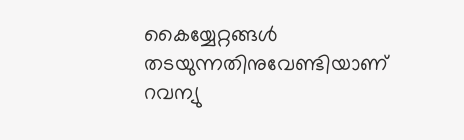കൈയ്യേറ്റങ്ങള്‍ തടയുന്നതിനുവേണ്ടിയാണ് റവന്യു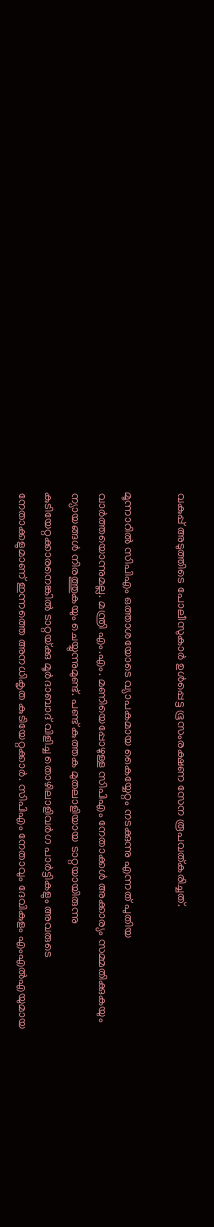വകുപ്പ് അടുത്തിടെ പോലീസുകാര്‍ ഉള്‍പ്പെട്ട ഭൂസംരക്ഷണ സേന രൂപവത്കരിച്ചത്.

മൂന്നാറില്‍ സിപിഎം ഒത്താശയോടെ വ്യാപകമായ കൈയ്യേറ്റം നടക്കുന്നു എന്നത് പുതിയ വാര്‍ത്തയൊന്നുമല്ല. മന്ത്രി എം.എം. മണിയെപ്പോഴുള്ള സിപിഎം നേതാക്കള്‍ അക്കാര്യം സമ്മതിക്കുകയും ന്യായങ്ങള്‍ നിരത്തുകയും ചെയ്യുന്നുമുണ്ട്. പണ്ട് കുത്തക മുതലാളിയായ ടാറ്റയായിരുന്നു കുടിയേറ്റക്കാരനെങ്കില്‍ ടാറ്റയ്‌ക്കു മൂര്‍ദാബാദ് വിളിച്ച തൊഴിലാളിവര്‍ഗ പാര്‍ട്ടികളും അവരുടെ നേതാക്കളുമാണ് ഇന്നത്തെ അനധികൃത കുടിയേറ്റക്കാര്‍. സിപിഎം നേതാവും ദേവികുളം എംഎല്‍എയുമായ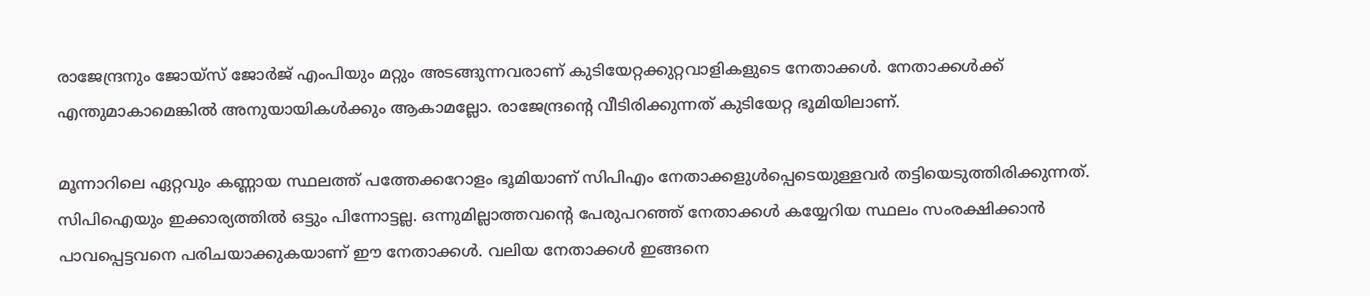രാജേന്ദ്രനും ജോയ്‌സ് ജോര്‍ജ് എംപിയും മറ്റും അടങ്ങുന്നവരാണ് കുടിയേറ്റക്കുറ്റവാളികളുടെ നേതാക്കള്‍. നേതാക്കള്‍ക്ക് എന്തുമാകാമെങ്കില്‍ അനുയായികള്‍ക്കും ആകാമല്ലോ. രാജേന്ദ്രന്റെ വീടിരിക്കുന്നത് കുടിയേറ്റ ഭൂമിയിലാണ്.

മൂന്നാറിലെ ഏറ്റവും കണ്ണായ സ്ഥലത്ത് പത്തേക്കറോളം ഭൂമിയാണ് സിപിഎം നേതാക്കളുള്‍പ്പെടെയുള്ളവര്‍ തട്ടിയെടുത്തിരിക്കുന്നത്. സിപിഐയും ഇക്കാര്യത്തില്‍ ഒട്ടും പിന്നോട്ടല്ല. ഒന്നുമില്ലാത്തവന്റെ പേരുപറഞ്ഞ് നേതാക്കള്‍ കയ്യേറിയ സ്ഥലം സംരക്ഷിക്കാന്‍ പാവപ്പെട്ടവനെ പരിചയാക്കുകയാണ് ഈ നേതാക്കള്‍. വലിയ നേതാക്കള്‍ ഇങ്ങനെ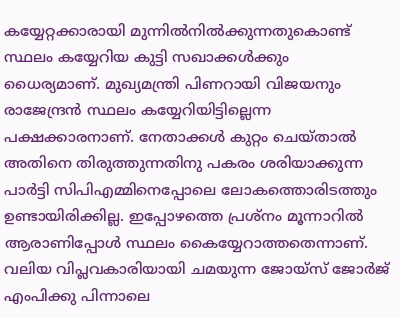കയ്യേറ്റക്കാരായി മുന്നില്‍നില്‍ക്കുന്നതുകൊണ്ട് സ്ഥലം കയ്യേറിയ കുട്ടി സഖാക്കള്‍ക്കും ധൈര്യമാണ്. മുഖ്യമന്ത്രി പിണറായി വിജയനും രാജേന്ദ്രന്‍ സ്ഥലം കയ്യേറിയിട്ടില്ലെന്ന പക്ഷക്കാരനാണ്. നേതാക്കള്‍ കുറ്റം ചെയ്താല്‍ അതിനെ തിരുത്തുന്നതിനു പകരം ശരിയാക്കുന്ന പാര്‍ട്ടി സിപിഎമ്മിനെപ്പോലെ ലോകത്തൊരിടത്തും ഉണ്ടായിരിക്കില്ല. ഇപ്പോഴത്തെ പ്രശ്‌നം മൂന്നാറില്‍ ആരാണിപ്പോള്‍ സ്ഥലം കൈയ്യേറാത്തതെന്നാണ്. വലിയ വിപ്ലവകാരിയായി ചമയുന്ന ജോയ്‌സ് ജോര്‍ജ് എംപിക്കു പിന്നാലെ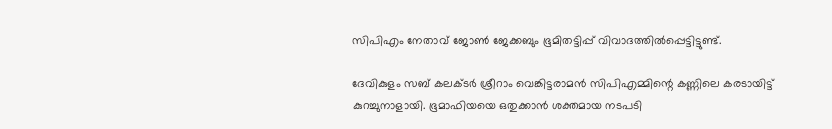സിപിഎം നേതാവ് ജോണ്‍ ജേക്കബും ഭൂമിതട്ടിപ്പ് വിവാദത്തില്‍പ്പെട്ടിട്ടുണ്ട്.

ദേവികുളം സബ് കലക്ടര്‍ ശ്രീറാം വെങ്കിട്ടരാമന്‍ സിപിഎമ്മിന്റെ കണ്ണിലെ കരടായിട്ട് കുറച്ചുനാളായി. ഭൂമാഫിയയെ ഒതുക്കാന്‍ ശക്തമായ നടപടി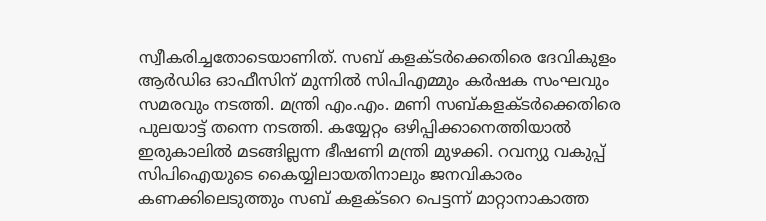സ്വീകരിച്ചതോടെയാണിത്. സബ് കളക്ടര്‍ക്കെതിരെ ദേവികുളം ആര്‍ഡിഒ ഓഫീസിന് മുന്നില്‍ സിപിഎമ്മും കര്‍ഷക സംഘവും സമരവും നടത്തി. മന്ത്രി എം.എം. മണി സബ്കളക്ടര്‍ക്കെതിരെ പുലയാട്ട് തന്നെ നടത്തി. കയ്യേറ്റം ഒഴിപ്പിക്കാനെത്തിയാല്‍ ഇരുകാലില്‍ മടങ്ങില്ലന്ന ഭീഷണി മന്ത്രി മുഴക്കി. റവന്യു വകുപ്പ് സിപിഐയുടെ കൈയ്യിലായതിനാലും ജനവികാരം കണക്കിലെടുത്തും സബ് കളക്ടറെ പെട്ടന്ന് മാറ്റാനാകാത്ത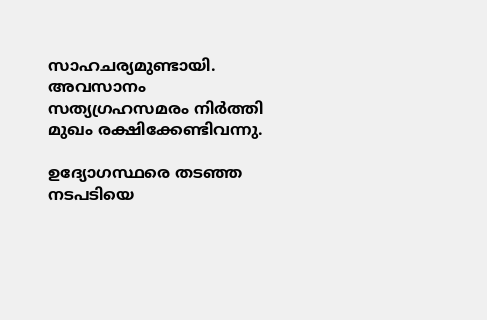സാഹചര്യമുണ്ടായി. അവസാനം സത്യഗ്രഹസമരം നിര്‍ത്തി മുഖം രക്ഷിക്കേണ്ടിവന്നു.

ഉദ്യോഗസ്ഥരെ തടഞ്ഞ നടപടിയെ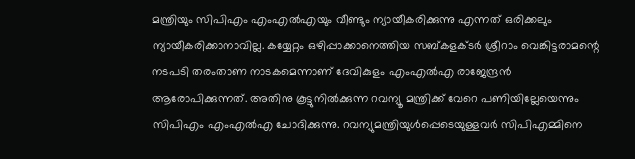മന്ത്രിയും സിപിഎം എംഎല്‍എയും വീണ്ടും ന്യായീകരിക്കുന്നു എന്നത് ഒരിക്കലും ന്യായീകരിക്കാനാവില്ല. കയ്യേറ്റം ഒഴിപ്പാക്കാനെത്തിയ സബ്കളക്ടര്‍ ശ്രീറാം വെങ്കിട്ടരാമന്റെ നടപടി തരംതാണ നാടകമെന്നാണ് ദേവികുളം എംഎല്‍എ രാജേന്ദ്രന്‍ ആരോപിക്കുന്നത്. അതിനു കൂട്ടുനില്‍ക്കുന്ന റവന്യൂ മന്ത്രിക്ക് വേറെ പണിയില്ലേയെന്നും സിപിഎം എംഎല്‍എ ചോദിക്കുന്നു. റവന്യുമന്ത്രിയുള്‍പ്പെടെയുള്ളവര്‍ സിപിഎമ്മിനെ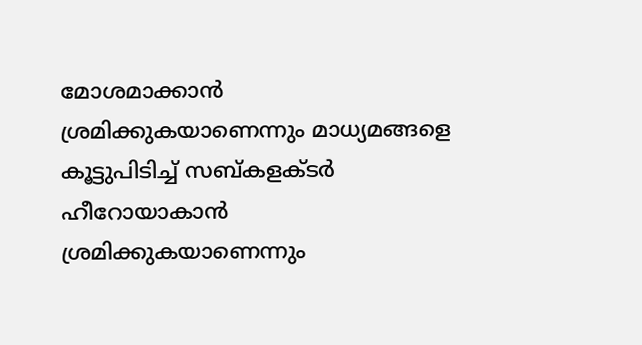മോശമാക്കാന്‍ ശ്രമിക്കുകയാണെന്നും മാധ്യമങ്ങളെ കൂട്ടുപിടിച്ച് സബ്കളക്ടര്‍ ഹീറോയാകാന്‍ ശ്രമിക്കുകയാണെന്നും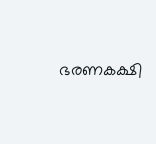ഭരണകക്ഷി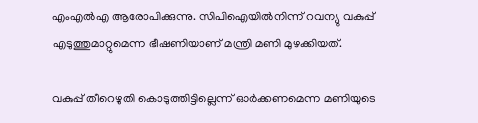എംഎല്‍എ ആരോപിക്കുന്നു. സിപിഐയില്‍നിന്ന് റവന്യു വകുപ്പ് എടുത്തുമാറ്റുമെന്ന ഭീഷണിയാണ് മന്ത്രി മണി മുഴക്കിയത്.

വകുപ്പ് തീറെഴുതി കൊടുത്തിട്ടില്ലെന്ന് ഓര്‍ക്കണമെന്ന മണിയുടെ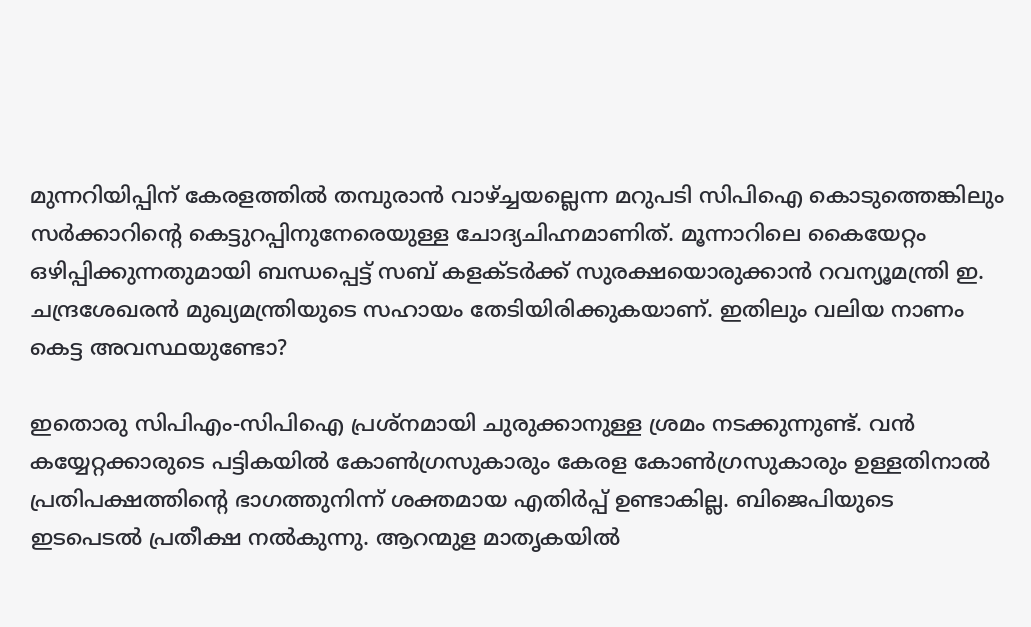മുന്നറിയിപ്പിന് കേരളത്തില്‍ തമ്പുരാന്‍ വാഴ്‌ച്ചയല്ലെന്ന മറുപടി സിപിഐ കൊടുത്തെങ്കിലും സര്‍ക്കാറിന്റെ കെട്ടുറപ്പിനുനേരെയുള്ള ചോദ്യചിഹ്നമാണിത്. മൂന്നാറിലെ കൈയേറ്റം ഒഴിപ്പിക്കുന്നതുമായി ബന്ധപ്പെട്ട് സബ് കളക്ടര്‍ക്ക് സുരക്ഷയൊരുക്കാന്‍ റവന്യൂമന്ത്രി ഇ. ചന്ദ്രശേഖരന്‍ മുഖ്യമന്ത്രിയുടെ സഹായം തേടിയിരിക്കുകയാണ്. ഇതിലും വലിയ നാണം കെട്ട അവസ്ഥയുണ്ടോ?

ഇതൊരു സിപിഎം-സിപിഐ പ്രശ്‌നമായി ചുരുക്കാനുള്ള ശ്രമം നടക്കുന്നുണ്ട്. വന്‍ കയ്യേറ്റക്കാരുടെ പട്ടികയില്‍ കോണ്‍ഗ്രസുകാരും കേരള കോണ്‍ഗ്രസുകാരും ഉള്ളതിനാല്‍ പ്രതിപക്ഷത്തിന്റെ ഭാഗത്തുനിന്ന് ശക്തമായ എതിര്‍പ്പ് ഉണ്ടാകില്ല. ബിജെപിയുടെ ഇടപെടല്‍ പ്രതീക്ഷ നല്‍കുന്നു. ആറന്മുള മാതൃകയില്‍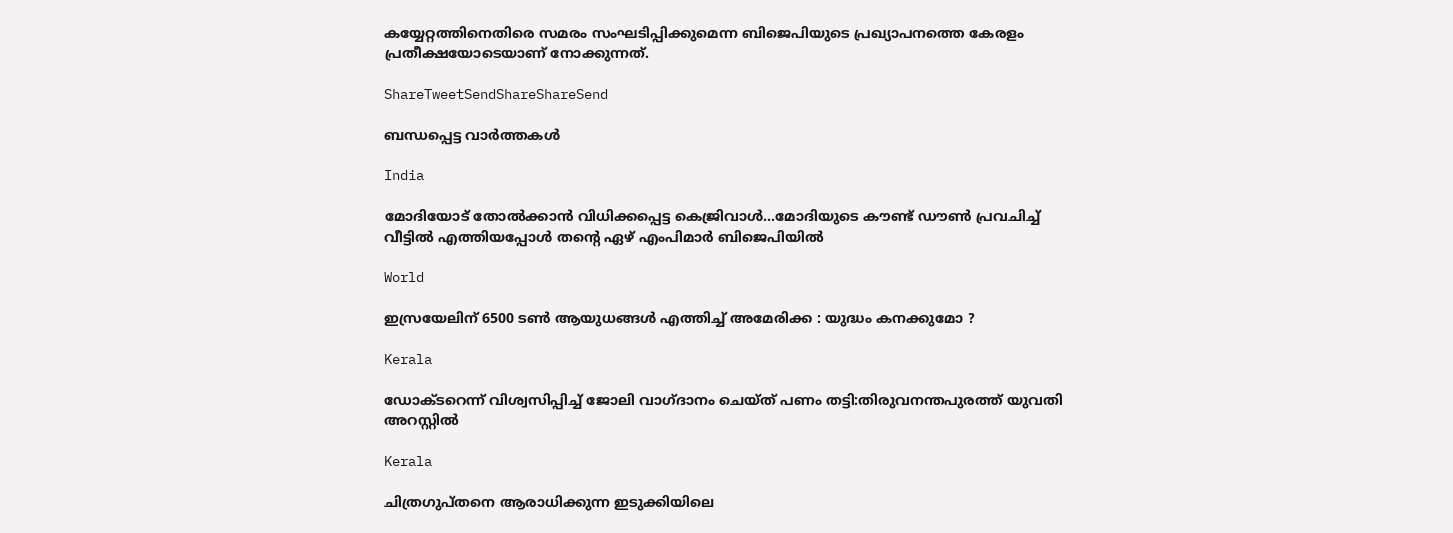കയ്യേറ്റത്തിനെതിരെ സമരം സംഘടിപ്പിക്കുമെന്ന ബിജെപിയുടെ പ്രഖ്യാപനത്തെ കേരളം പ്രതീക്ഷയോടെയാണ് നോക്കുന്നത്.

ShareTweetSendShareShareSend

ബന്ധപ്പെട്ട വാര്‍ത്തകള്‍

India

മോദിയോട് തോല്‍ക്കാന്‍ വിധിക്കപ്പെട്ട കെജ്രിവാള്‍…മോദിയുടെ കൗണ്ട് ഡൗണ്‍ പ്രവചിച്ച് വീട്ടില്‍ എത്തിയപ്പോള്‍ തന്റെ ഏഴ് എംപിമാർ ബിജെപിയിൽ

World

ഇസ്രയേലിന് 6500 ടൺ ആയുധങ്ങൾ എത്തിച്ച് അമേരിക്ക : യുദ്ധം കനക്കുമോ ?

Kerala

ഡോക്ടറെന്ന് വിശ്വസിപ്പിച്ച് ജോലി വാഗ്ദാനം ചെയ്ത് പണം തട്ടി:തിരുവനന്തപുരത്ത് യുവതി അറസ്റ്റില്‍

Kerala

ചിത്രഗുപ്തനെ ആരാധിക്കുന്ന ഇടുക്കിയിലെ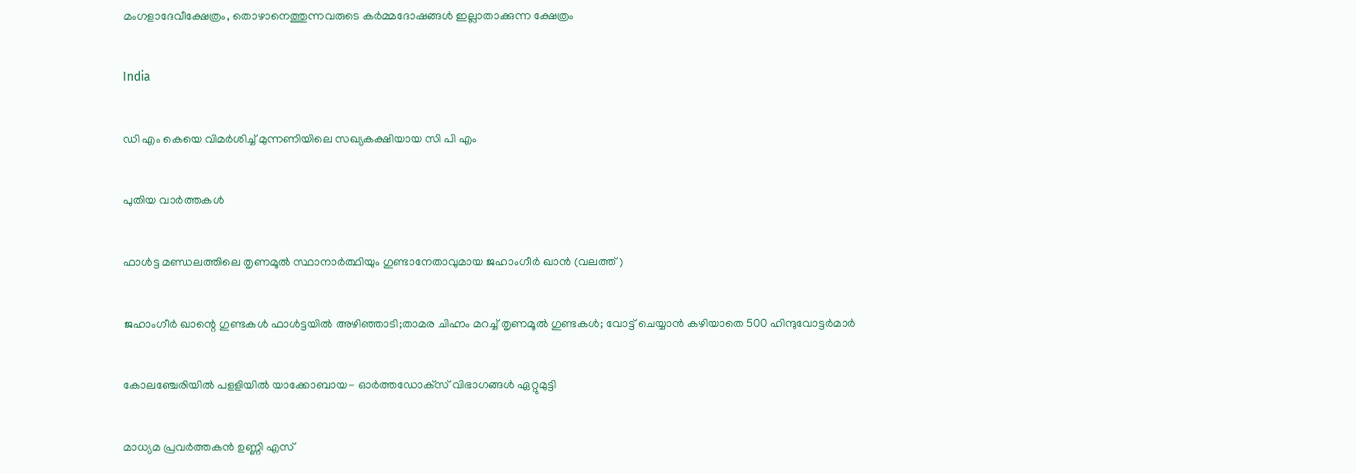മംഗളാദേവീക്ഷേത്രം, തൊഴാനെത്തുന്നവരുടെ കര്‍മ്മദോഷങ്ങള്‍ ഇല്ലാതാക്കുന്ന ക്ഷേത്രം

India

ഡി എം കെയെ വിമര്‍ശിച്ച് മുന്നണിയിലെ സഖ്യകക്ഷിയായ സി പി എം

പുതിയ വാര്‍ത്തകള്‍

ഫാള്‍ട്ട മണ്ഡലത്തിലെ തൃണമൂല്‍ സ്ഥാനാര്‍ത്ഥിയും ഗുണ്ടാനേതാവുമായ ജഹാംഗീര്‍ ഖാന്‍ (വലത്ത്)

ജഹാംഗീര്‍ ഖാന്റെ ഗുണ്ടകള്‍ ഫാള്‍ട്ടയില്‍ അഴിഞ്ഞാടി;താമര ചിഹ്നം മറച്ച് തൃണമൂല്‍ ഗുണ്ടകള്‍; വോട്ട് ചെയ്യാന്‍ കഴിയാതെ 500 ഹിന്ദുവോട്ടര്‍മാര്‍

കോലഞ്ചേരിയില്‍ പളളിയില്‍ യാക്കോബായ- ഓര്‍ത്തഡോക്‌സ് വിഭാഗങ്ങള്‍ ഏറ്റുമുട്ടി

മാധ്യമ പ്രവര്‍ത്തകന്‍ ഉണ്ണി എസ്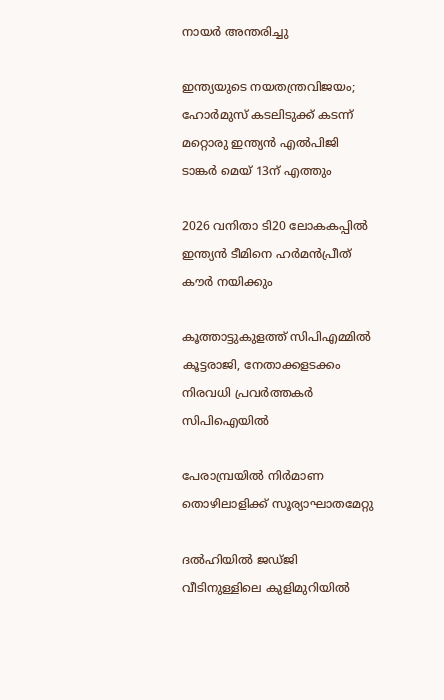നായര്‍ അന്തരിച്ചു

ഇന്ത്യയുടെ നയതന്ത്രവിജയം; ഹോര്‍മുസ് കടലിടുക്ക് കടന്ന് മറ്റൊരു ഇന്ത്യന്‍ എല്‍പിജി ടാങ്കര്‍ മെയ് 13ന് എത്തും

2026 വനിതാ ടി20 ലോകകപ്പില്‍ ഇന്ത്യന്‍ ടീമിനെ ഹര്‍മന്‍പ്രീത് കൗര്‍ നയിക്കും

കൂത്താട്ടുകുളത്ത് സിപിഎമ്മില്‍ കൂട്ടരാജി, നേതാക്കളടക്കം നിരവധി പ്രവര്‍ത്തകര്‍ സിപിഐയില്‍

പേരാമ്പ്രയില്‍ നിര്‍മാണ തൊഴിലാളിക്ക് സൂര്യാഘാതമേറ്റു

ദല്‍ഹിയില്‍ ജഡ്ജി വീടിനുള്ളിലെ കുളിമുറിയില്‍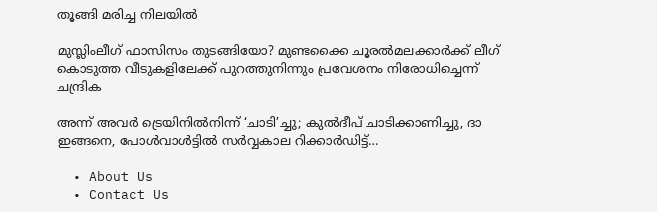തൂങ്ങി മരിച്ച നിലയില്‍

മുസ്ലിംലീഗ് ഫാസിസം തുടങ്ങിയോ? മുണ്ടക്കൈ ചൂരല്‍മലക്കാര്‍ക്ക് ലീഗ് കൊടുത്ത വീടുകളിലേക്ക് പുറത്തുനിന്നും പ്രവേശനം നിരോധിച്ചെന്ന് ചന്ദ്രിക

അന്ന് അവർ ട്രെയിനിൽനിന്ന് ‘ചാടി’ച്ചു; കുൽദീപ് ചാടിക്കാണിച്ചു, ദാ ഇങ്ങനെ, പോൾവാൾട്ടിൽ സർവ്വകാല റിക്കാർഡിട്ട്…

  • About Us
  • Contact Us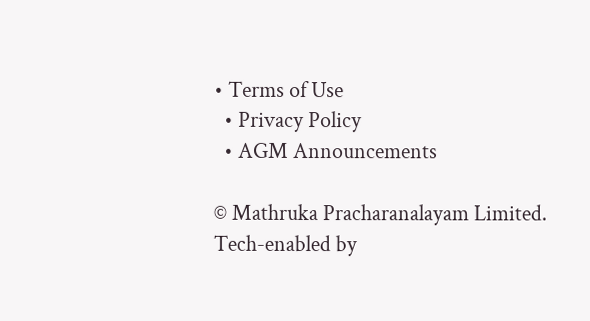• Terms of Use
  • Privacy Policy
  • AGM Announcements

© Mathruka Pracharanalayam Limited.
Tech-enabled by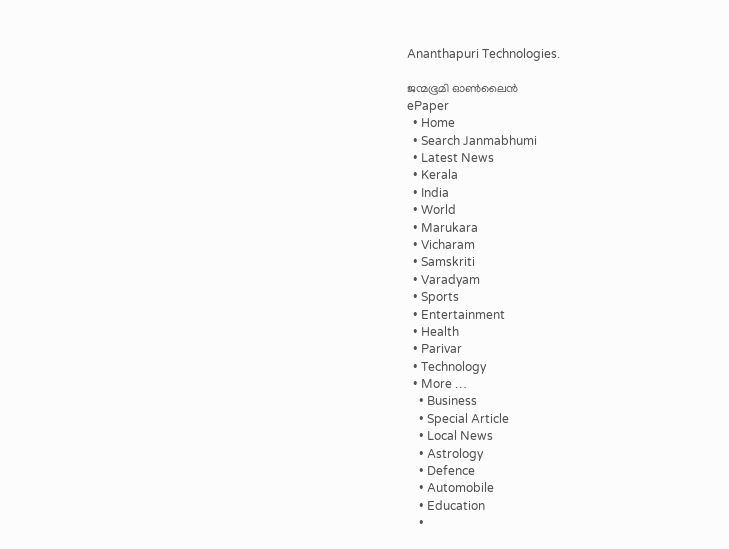Ananthapuri Technologies.

ജന്മഭൂമി ഓണ്‍ലൈന്‍
ePaper
  • Home
  • Search Janmabhumi
  • Latest News
  • Kerala
  • India
  • World
  • Marukara
  • Vicharam
  • Samskriti
  • Varadyam
  • Sports
  • Entertainment
  • Health
  • Parivar
  • Technology
  • More …
    • Business
    • Special Article
    • Local News
    • Astrology
    • Defence
    • Automobile
    • Education
    •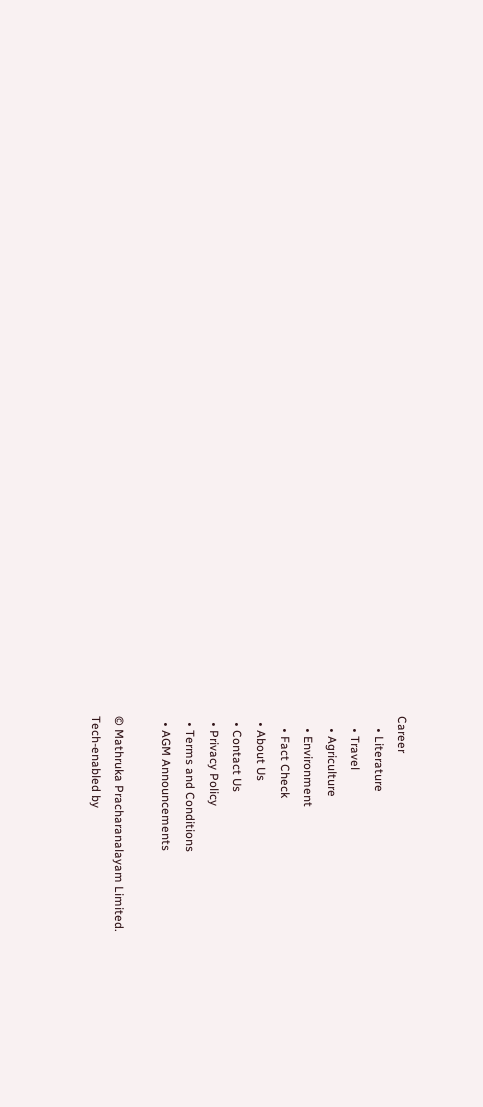Career
    • Literature
    • Travel
    • Agriculture
    • Environment
    • Fact Check
  • About Us
  • Contact Us
  • Privacy Policy
  • Terms and Conditions
  • AGM Announcements

© Mathruka Pracharanalayam Limited.
Tech-enabled by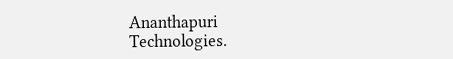Ananthapuri Technologies.